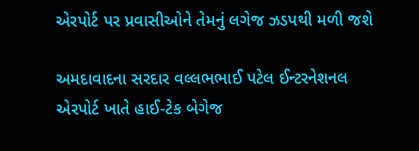એરપોર્ટ પર પ્રવાસીઓને તેમનું લગેજ ઝડપથી મળી જશે

અમદાવાદના સરદાર વલ્લભભાઈ પટેલ ઈન્ટરનેશનલ એરપોર્ટ ખાતે હાઈ-ટેક બેગેજ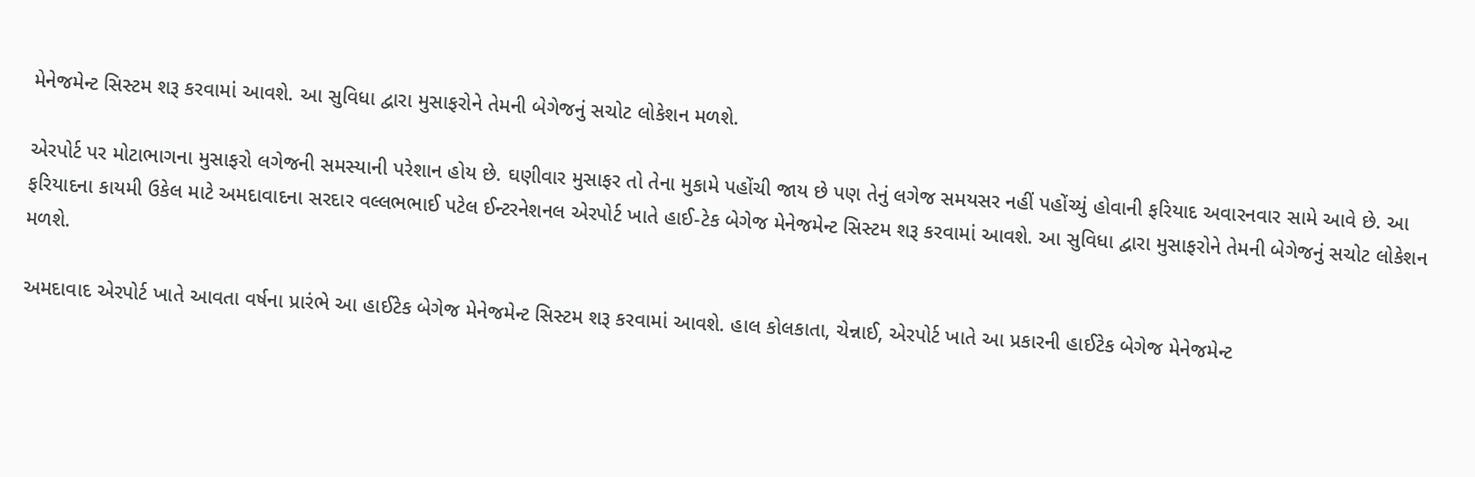મેનેજમેન્ટ સિસ્ટમ શરૂ કરવામાં આવશે. આ સુવિધા દ્વારા મુસાફરોને તેમની બેગેજનું સચોટ લોકેશન મળશે.

એરપોર્ટ પર મોટાભાગના મુસાફરો લગેજની સમસ્યાની પરેશાન હોય છે. ઘણીવાર મુસાફર તો તેના મુકામે પહોંચી જાય છે પણ તેનું લગેજ સમયસર નહીં પહોંચ્યું હોવાની ફરિયાદ અવારનવાર સામે આવે છે. આ ફરિયાદના કાયમી ઉકેલ માટે અમદાવાદના સરદાર વલ્લભભાઈ પટેલ ઈન્ટરનેશનલ એરપોર્ટ ખાતે હાઈ-ટેક બેગેજ મેનેજમેન્ટ સિસ્ટમ શરૂ કરવામાં આવશે. આ સુવિધા દ્વારા મુસાફરોને તેમની બેગેજનું સચોટ લોકેશન મળશે.

અમદાવાદ એરપોર્ટ ખાતે આવતા વર્ષના પ્રારંભે આ હાઈટેક બેગેજ મેનેજમેન્ટ સિસ્ટમ શરૂ કરવામાં આવશે. હાલ કોલકાતા, ચેન્નાઈ, એરપોર્ટ ખાતે આ પ્રકારની હાઈટેક બેગેજ મેનેજમેન્ટ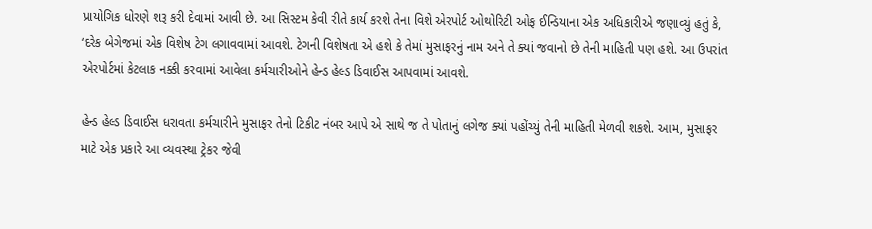પ્રાયોગિક ધોરણે શરૂ કરી દેવામાં આવી છે. આ સિસ્ટમ કેવી રીતે કાર્ય કરશે તેના વિશે એરપોર્ટ ઓથોરિટી ઓફ ઈન્ડિયાના એક અધિકારીએ જણાવ્યું હતું કે, ‘દરેક બેગેજમાં એક વિશેષ ટેગ લગાવવામાં આવશે. ટેગની વિશેષતા એ હશે કે તેમાં મુસાફરનું નામ અને તે ક્યાં જવાનો છે તેની માહિતી પણ હશે. આ ઉપરાંત એરપોર્ટમાં કેટલાક નક્કી કરવામાં આવેલા કર્મચારીઓને હેન્ડ હેલ્ડ ડિવાઈસ આપવામાં આવશે.

હેન્ડ હેલ્ડ ડિવાઈસ ધરાવતા કર્મચારીને મુસાફર તેનો ટિકીટ નંબર આપે એ સાથે જ તે પોતાનું લગેજ ક્યાં પહોંચ્યું તેની માહિતી મેળવી શકશે. આમ, મુસાફર માટે એક પ્રકારે આ વ્યવસ્થા ટ્રેકર જેવી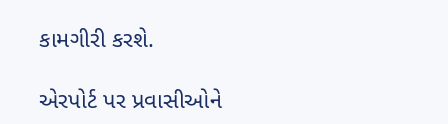કામગીરી કરશે.

એરપોર્ટ પર પ્રવાસીઓને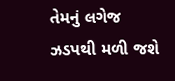તેમનું લગેજ ઝડપથી મળી જશે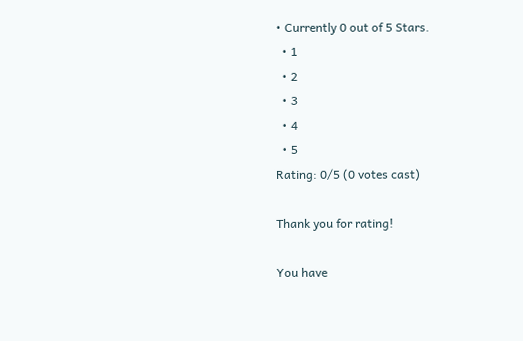• Currently 0 out of 5 Stars.
  • 1
  • 2
  • 3
  • 4
  • 5
Rating: 0/5 (0 votes cast)

Thank you for rating!

You have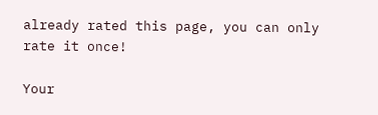already rated this page, you can only rate it once!

Your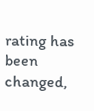rating has been changed,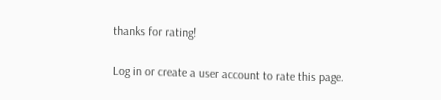thanks for rating!

Log in or create a user account to rate this page.